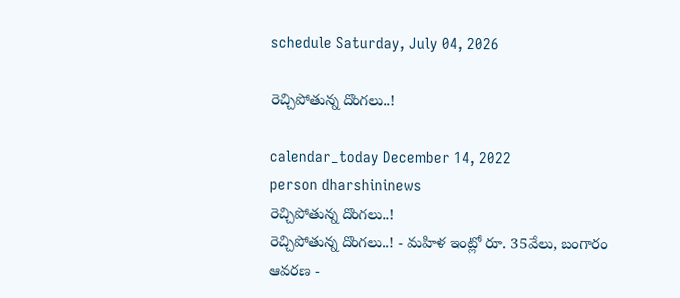schedule Saturday, July 04, 2026

రెచ్చిపోతున్న దొంగలు..!

calendar_today December 14, 2022
person dharshininews
రెచ్చిపోతున్న దొంగలు..!
రెచ్చిపోతున్న దొంగలు..! - మహిళ ఇంట్లో రూ. 35వేలు, బంగారం ఆవరణ -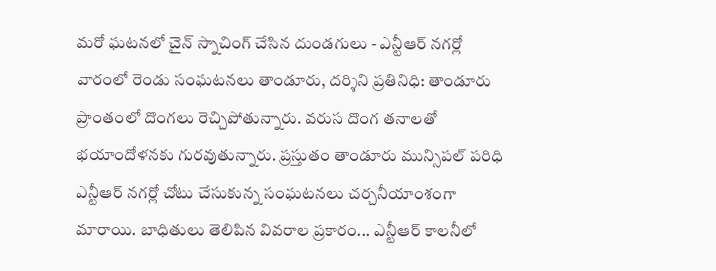మరో ఘటనలో చైన్ స్నాచింగ్ చేసిన దుండగులు - ఎన్టీఆర్ నగర్లో వారంలో రెండు సంఘటనలు తాండూరు, దర్శిని ప్రతినిధి: తాండూరు ప్రాంతంలో దొంగలు రెచ్చిపోతున్నారు. వరుస దొంగ తనాలతో భయాందోళనకు గురవుతున్నారు. ప్రస్తుతం తాండూరు మున్సిపల్ పరిధి ఎన్టీఆర్ నగర్లో చోటు చేసుకున్న సంఘటనలు చర్చనీయాంశంగా మారాయి. బాధితులు తెలిపిన వివరాల ప్రకారం... ఎన్టీఆర్ కాలనీలో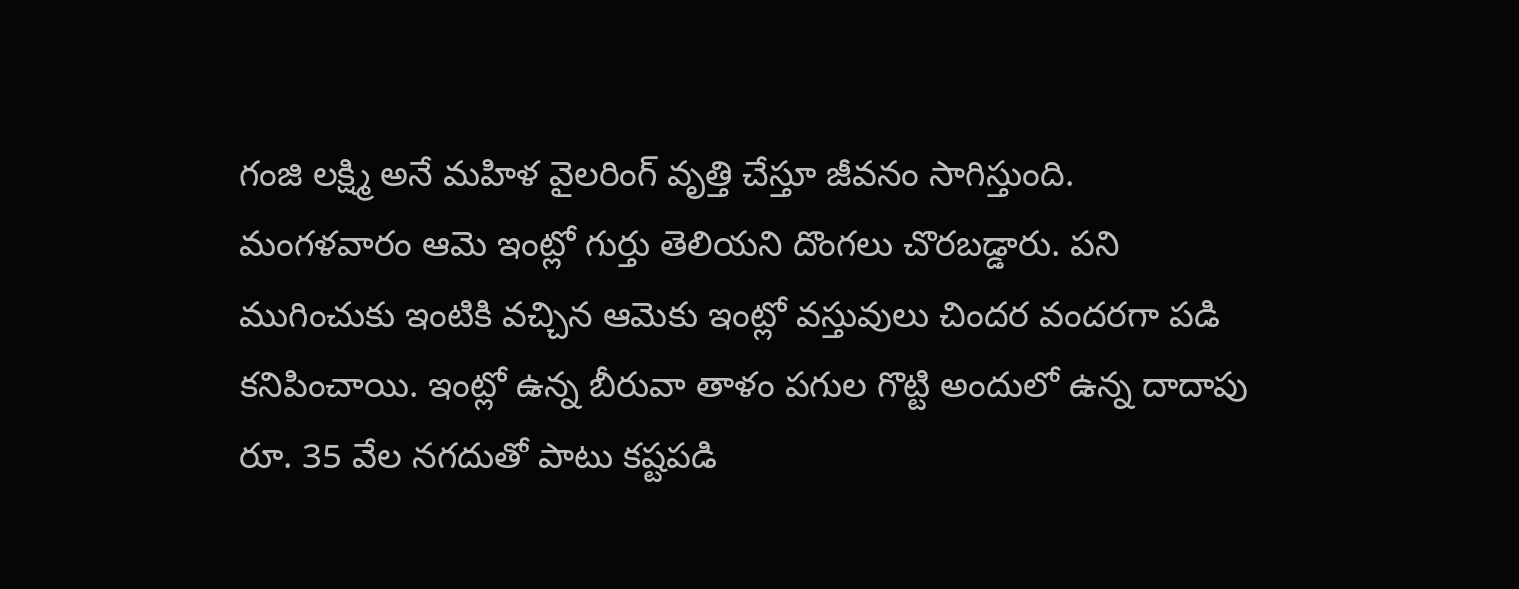గంజి లక్ష్మి అనే మహిళ వైలరింగ్ వృత్తి చేస్తూ జీవనం సాగిస్తుంది. మంగళవారం ఆమె ఇంట్లో గుర్తు తెలియని దొంగలు చొరబడ్డారు. పని ముగించుకు ఇంటికి వచ్చిన ఆమెకు ఇంట్లో వస్తువులు చిందర వందరగా పడి కనిపించాయి. ఇంట్లో ఉన్న బీరువా తాళం పగుల గొట్టి అందులో ఉన్న దాదాపు రూ. 35 వేల నగదుతో పాటు కష్టపడి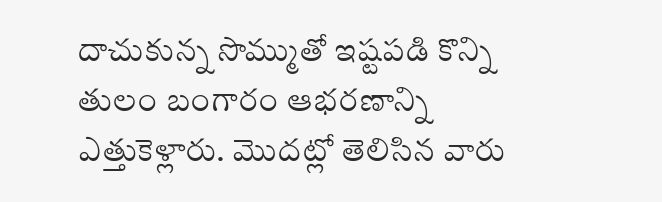దాచుకున్న సొమ్ముతో ఇష్టపడి కొన్ని తులం బంగారం ఆభరణాన్ని ఎత్తుకెళ్లారు. మొదట్లో తెలిసిన వారు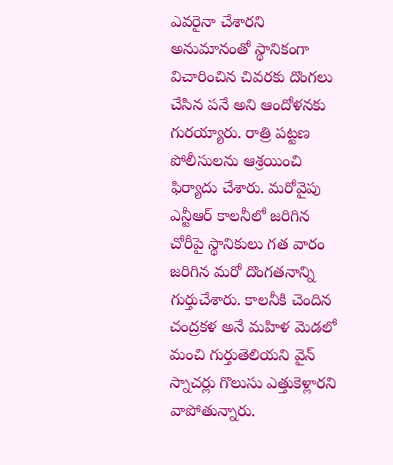ఎవరైనా చేశారని అనుమానంతో స్థానికంగా విచారించిన చివరకు దొంగలు చేసిన పనే అని ఆందోళనకు గురయ్యారు. రాత్రి పట్టణ పోలీసులను ఆశ్రయించి ఫిర్యాదు చేశారు. మరోవైపు ఎన్టీఆర్ కాలనీలో జరిగిన చోరీపై స్థానికులు గత వారం జరిగిన మరో దొంగతనాన్ని గుర్తుచేశారు. కాలనీకి చెందిన చంద్రకళ అనే మహిళ మెడలో మంచి గుర్తుతెలియని వైన్ స్నాచర్లు గొలుసు ఎత్తుకెళ్లారని వాపోతున్నారు.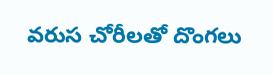వరుస చోరీలతో దొంగలు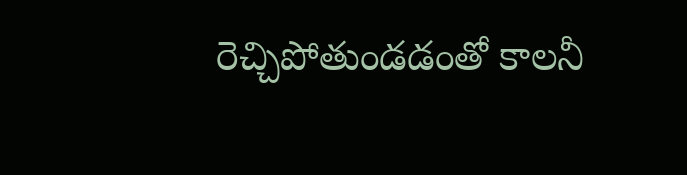రెచ్చిపోతుండడంతో కాలనీ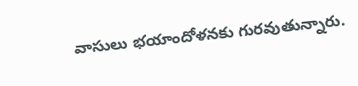వాసులు భయాందోళనకు గురవుతున్నారు.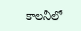కాలనీలో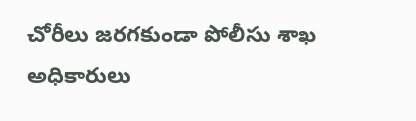చోరీలు జరగకుండా పోలీసు శాఖ అధికారులు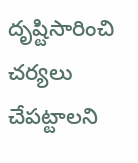దృష్టిసారించి చర్యలు చేపట్టాలని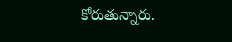కోరుతున్నారు.